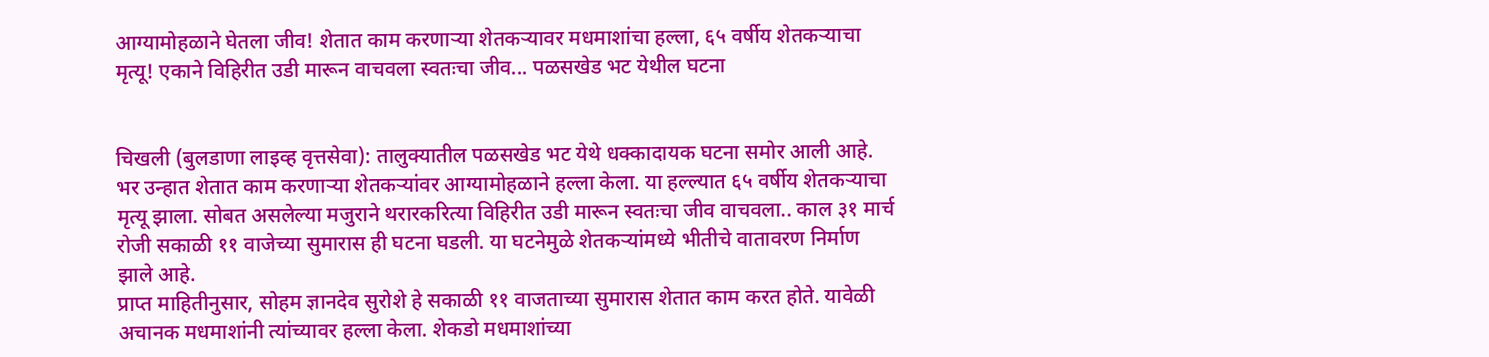आग्यामोहळाने घेतला जीव! शेतात काम करणाऱ्या शेतकऱ्यावर मधमाशांचा हल्ला, ६५ वर्षीय शेतकऱ्याचा मृत्यू! एकाने विहिरीत उडी मारून वाचवला स्वतःचा जीव... पळसखेड भट येथील घटना


चिखली (बुलडाणा लाइव्ह वृत्तसेवा): तालुक्यातील पळसखेड भट येथे धक्कादायक घटना समोर आली आहे. भर उन्हात शेतात काम करणाऱ्या शेतकऱ्यांवर आग्यामोहळाने हल्ला केला. या हल्ल्यात ६५ वर्षीय शेतकऱ्याचा मृत्यू झाला. सोबत असलेल्या मजुराने थरारकरित्या विहिरीत उडी मारून स्वतःचा जीव वाचवला.. काल ३१ मार्च रोजी सकाळी ११ वाजेच्या सुमारास ही घटना घडली. या घटनेमुळे शेतकऱ्यांमध्ये भीतीचे वातावरण निर्माण झाले आहे.
प्राप्त माहितीनुसार, सोहम ज्ञानदेव सुरोशे हे सकाळी ११ वाजताच्या सुमारास शेतात काम करत होते. यावेळी अचानक मधमाशांनी त्यांच्यावर हल्ला केला. शेकडो मधमाशांच्या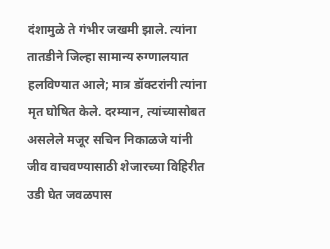दंशामुळे ते गंभीर जखमी झाले. त्यांना तातडीने जिल्हा सामान्य रुग्णालयात हलविण्यात आले; मात्र डॉक्टरांनी त्यांना मृत घोषित केले. दरम्यान, त्यांच्यासोबत असलेले मजूर सचिन निकाळजे यांनी जीव वाचवण्यासाठी शेजारच्या विहिरीत उडी घेत जवळपास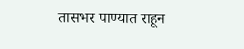तासभर पाण्यात राहून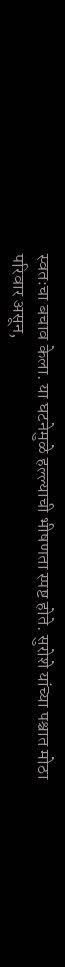स्वतःचा बचाव केला. या घटनेमुळे हल्ल्याची भीषणता स्पष्ट होते. सुरोशे यांच्या पश्चात मोठा परिवार असून,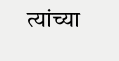त्यांच्या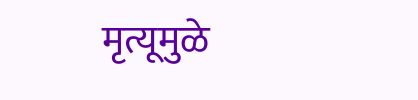मृत्यूमुळे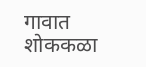गावात शोककळा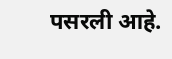पसरली आहे.